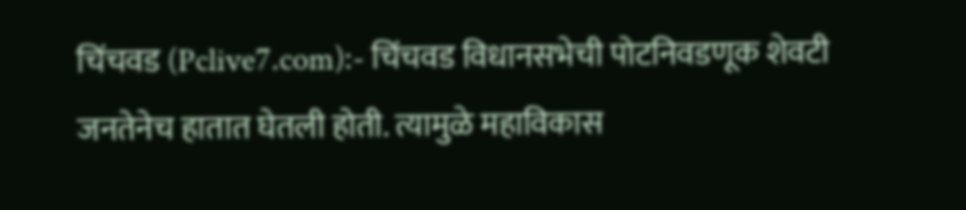चिंचवड (Pclive7.com):- चिंचवड विधानसभेची पोटनिवडणूक शेवटी जनतेनेच हातात घेतली होती. त्यामुळे महाविकास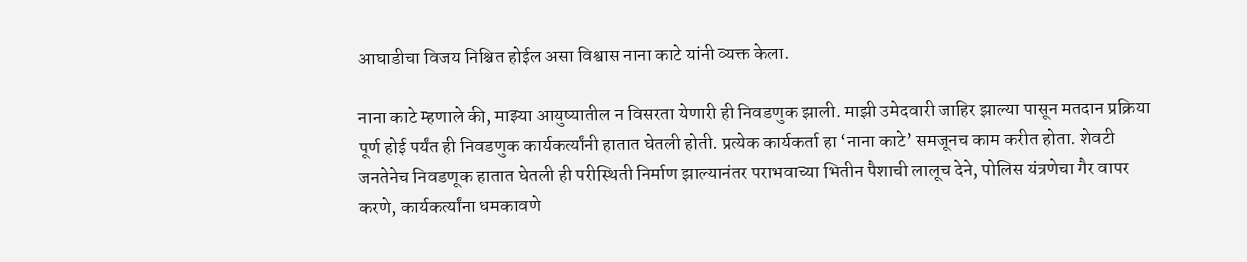आघाडीचा विजय निश्चित होईल असा विश्वास नाना काटे यांनी व्यक्त केला.

नाना काटे म्हणाले की, माझ्या आयुष्यातील न विसरता येणारी ही निवडणुक झाली. माझी उमेदवारी जाहिर झाल्या पासून मतदान प्रक्रिया पूर्ण होई पर्यंत ही निवडणुक कार्यकर्त्यांनी हातात घेतली होती. प्रत्येक कार्यकर्ता हा ‘नाना काटे’ समजूनच काम करीत होता. शेवटी जनतेनेच निवडणूक हातात घेतली ही परीस्थिती निर्माण झाल्यानंतर पराभवाच्या भितीन पैशाची लालूच देने, पोलिस यंत्रणेचा गैर वापर करणे, कार्यकर्त्यांना धमकावणे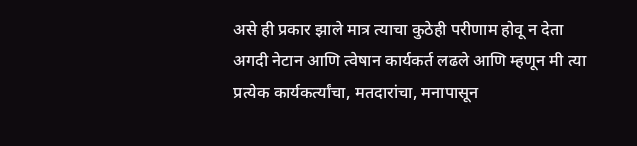असे ही प्रकार झाले मात्र त्याचा कुठेही परीणाम होवू न देता अगदी नेटान आणि त्वेषान कार्यकर्त लढले आणि म्हणून मी त्या प्रत्येक कार्यकर्त्यांचा, मतदारांचा, मनापासून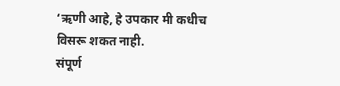‘ऋणी आहे, हे उपकार मी कधीच विसरू शकत नाही.
संपूर्ण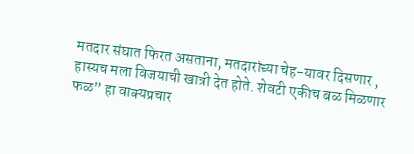मतदार संघात फिरत असताना, मतदारांच्या चेह-यावर दिसणार , हास्यच मला विजयाची खात्री देत होते. शेवटी एकीच बळ मिळणार फळ” हा वाक्यप्रचार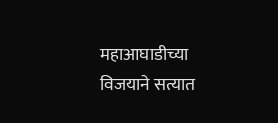महाआघाडीच्या विजयाने सत्यात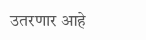उतरणार आहे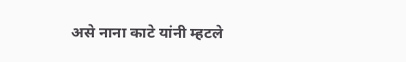असे नाना काटे यांनी म्हटले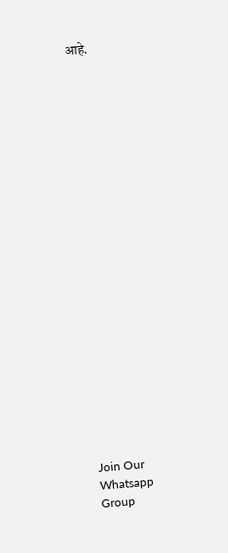आहे.






















Join Our Whatsapp Group